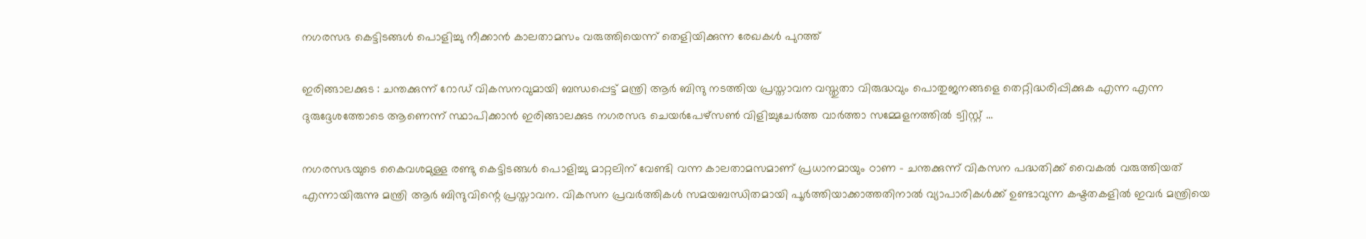നഗരസഭ കെട്ടിടങ്ങൾ പൊളിച്ചു നീക്കാൻ കാലതാമസം വരുത്തിയെന്ന് തെളിയിക്കുന്ന രേഖകൾ പുറത്ത്

ഇരിങ്ങാലക്കുട : ചന്തക്കുന്ന് റോഡ് വികസനവുമായി ബന്ധപ്പെട്ട് മന്ത്രി ആർ ബിന്ദു നടത്തിയ പ്രസ്താവന വസ്തുതാ വിരുദ്ധവും പൊതുജനങ്ങളെ തെറ്റിദ്ധരിപ്പിക്കുക എന്ന എന്ന ദുരുദ്ദേശത്തോടെ ആണെന്ന് സ്ഥാപിക്കാൻ ഇരിങ്ങാലക്കുട നഗരസഭ ചെയർപേഴ്സൺ വിളിച്ചുചേർത്ത വാർത്താ സമ്മേളനത്തിൽ ട്വിസ്റ്റ് …

നഗരസഭയുടെ കൈവശമുള്ള രണ്ടു കെട്ടിടങ്ങൾ പൊളിച്ചു മാറ്റലിന് വേണ്ടി വന്ന കാലതാമസമാണ് പ്രധാനമായും ഠാണ – ചന്തക്കുന്ന് വികസന പദ്ധതിക്ക് വൈകൽ വരുത്തിയത് എന്നായിരുന്നു മന്ത്രി ആർ ബിന്ദുവിന്റെ പ്രസ്താവന. വികസന പ്രവർത്തികൾ സമയബന്ധിതമായി പൂർത്തിയാക്കാത്തതിനാൽ വ്യാപാരികൾക്ക് ഉണ്ടാവുന്ന കഷ്ടതകളിൽ ഇവർ മന്ത്രിയെ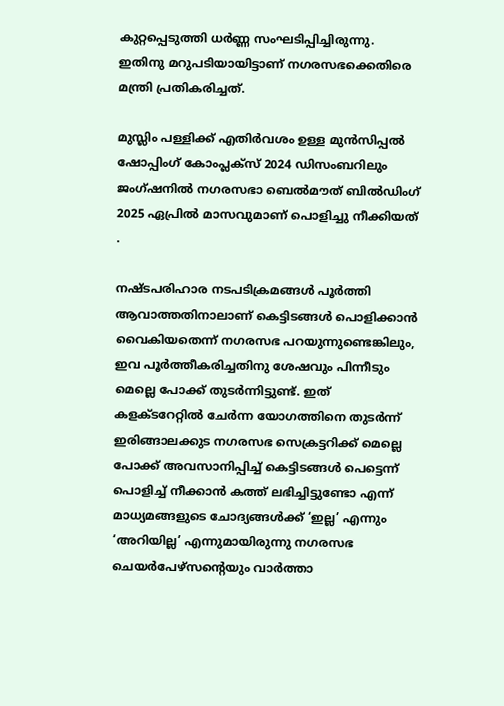കുറ്റപ്പെടുത്തി ധർണ്ണ സംഘടിപ്പിച്ചിരുന്നു. ഇതിനു മറുപടിയായിട്ടാണ് നഗരസഭക്കെതിരെ മന്ത്രി പ്രതികരിച്ചത്.

മുസ്ലിം പള്ളിക്ക് എതിർവശം ഉള്ള മുൻസിപ്പൽ ഷോപ്പിംഗ് കോംപ്ലക്സ് 2024 ഡിസംബറിലും ജംഗ്ഷനിൽ നഗരസഭാ ബെൽമൗത് ബിൽഡിംഗ് 2025 ഏപ്രിൽ മാസവുമാണ് പൊളിച്ചു നീക്കിയത് .

നഷ്ടപരിഹാര നടപടിക്രമങ്ങൾ പൂർത്തി ആവാത്തതിനാലാണ് കെട്ടിടങ്ങൾ പൊളിക്കാൻ വൈകിയതെന്ന് നഗരസഭ പറയുന്നുണ്ടെങ്കിലും, ഇവ പൂർത്തീകരിച്ചതിനു ശേഷവും പിന്നീടും മെല്ലെ പോക്ക് തുടർന്നിട്ടുണ്ട്. ഇത് കളക്ടറേറ്റിൽ ചേർന്ന യോഗത്തിനെ തുടർന്ന് ഇരിങ്ങാലക്കുട നഗരസഭ സെക്രട്ടറിക്ക് മെല്ലെ പോക്ക് അവസാനിപ്പിച്ച് കെട്ടിടങ്ങൾ പെട്ടെന്ന് പൊളിച്ച് നീക്കാൻ കത്ത് ലഭിച്ചിട്ടുണ്ടോ എന്ന് മാധ്യമങ്ങളുടെ ചോദ്യങ്ങൾക്ക് ‘ഇല്ല’ എന്നും ‘അറിയില്ല’ എന്നുമായിരുന്നു നഗരസഭ ചെയർപേഴ്സന്റെയും വാർത്താ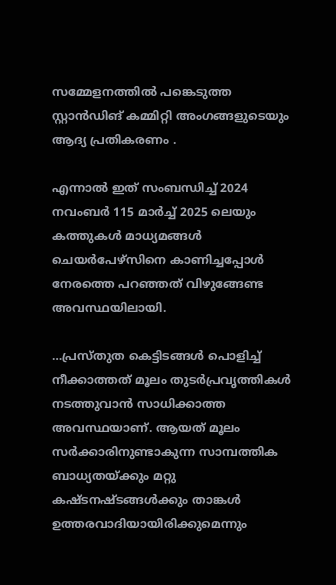സമ്മേളനത്തിൽ പങ്കെടുത്ത സ്റ്റാൻഡിങ് കമ്മിറ്റി അംഗങ്ങളുടെയും ആദ്യ പ്രതികരണം .

എന്നാൽ ഇത് സംബന്ധിച്ച് 2024 നവംബർ 115 മാർച്ച് 2025 ലെയും കത്തുകൾ മാധ്യമങ്ങൾ ചെയർപേഴ്സിനെ കാണിച്ചപ്പോൾ നേരത്തെ പറഞ്ഞത് വിഴുങ്ങേണ്ട അവസ്ഥയിലായി.

…പ്രസ്തുത കെട്ടിടങ്ങൾ പൊളിച്ച് നീക്കാത്തത് മൂലം തുടർപ്രവൃത്തികൾ നടത്തുവാൻ സാധിക്കാത്ത അവസ്ഥയാണ്. ആയത് മൂലം സർക്കാരിനുണ്ടാകുന്ന സാമ്പത്തിക ബാധ്യതയ്ക്കും മറ്റു കഷ്ടനഷ്ടങ്ങൾക്കും താങ്കൾ ഉത്തരവാദിയായിരിക്കുമെന്നും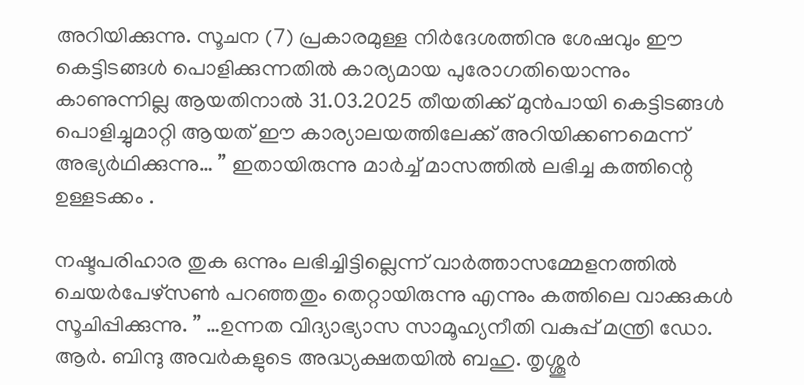അറിയിക്കുന്നു. സൂചന (7) പ്രകാരമുള്ള നിർദേശത്തിനു ശേഷവും ഈ കെട്ടിടങ്ങൾ പൊളിക്കുന്നതിൽ കാര്യമായ പുരോഗതിയൊന്നും കാണുന്നില്ല ആയതിനാൽ 31.03.2025 തീയതിക്ക് മുൻപായി കെട്ടിടങ്ങൾ പൊളിച്ചുമാറ്റി ആയത് ഈ കാര്യാലയത്തിലേക്ക് അറിയിക്കണമെന്ന് അഭ്യർഥിക്കുന്നു… ” ഇതായിരുന്നു മാർച്ച് മാസത്തിൽ ലഭിച്ച കത്തിന്റെ ഉള്ളടക്കം .

നഷ്ടപരിഹാര തുക ഒന്നും ലഭിച്ചിട്ടില്ലെന്ന് വാർത്താസമ്മേളനത്തിൽ ചെയർപേഴ്സൺ പറഞ്ഞതും തെറ്റായിരുന്നു എന്നും കത്തിലെ വാക്കുകൾ സൂചിപ്പിക്കുന്നു. ” …ഉന്നത വിദ്യാഭ്യാസ സാമൂഹ്യനീതി വകുപ്പ് മന്ത്രി ഡോ. ആർ. ബിന്ദു അവർകളുടെ അദ്ധ്യക്ഷതയിൽ ബഹു. തൃശ്ശൂർ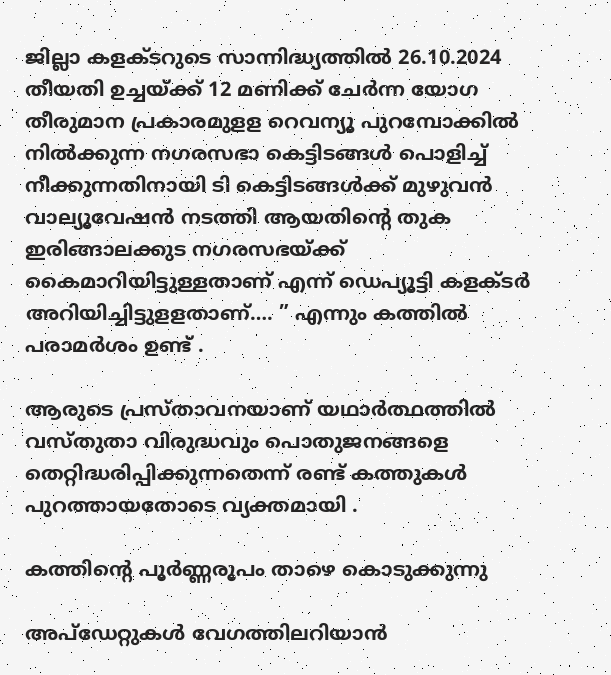ജില്ലാ കളക്ടറുടെ സാന്നിദ്ധ്യത്തിൽ 26.10.2024 തീയതി ഉച്ചയ്ക്ക് 12 മണിക്ക് ചേർന്ന യോഗ തീരുമാന പ്രകാരമുളള റെവന്യൂ പുറമ്പോക്കിൽ നിൽക്കുന്ന നഗരസഭാ കെട്ടിടങ്ങൾ പൊളിച്ച് നീക്കുന്നതിനായി ടി കെട്ടിടങ്ങൾക്ക് മുഴുവൻ വാല്യൂവേഷൻ നടത്തി ആയതിന്റെ തുക ഇരിങ്ങാലക്കുട നഗരസഭയ്ക്ക് കൈമാറിയിട്ടുള്ളതാണ് എന്ന് ഡെപ്യൂട്ടി കളക്ടർ അറിയിച്ചിട്ടുളളതാണ്…. ” എന്നും കത്തിൽ പരാമർശം ഉണ്ട് .

ആരുടെ പ്രസ്താവനയാണ് യഥാർത്ഥത്തിൽ വസ്തുതാ വിരുദ്ധവും പൊതുജനങ്ങളെ തെറ്റിദ്ധരിപ്പിക്കുന്നതെന്ന് രണ്ട് കത്തുകൾ പുറത്തായതോടെ വ്യക്തമായി .

കത്തിന്റെ പൂർണ്ണരൂപം താഴെ കൊടുക്കുന്നു

അപ്ഡേറ്റുകൾ വേഗത്തിലറിയാൻ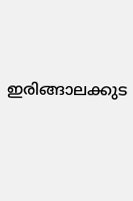ഇരിങ്ങാലക്കുട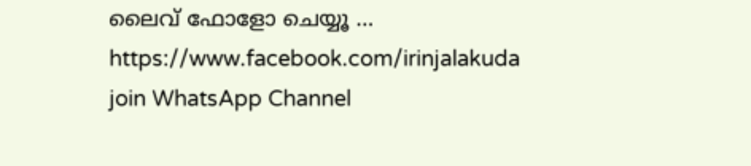ലൈവ് ഫോളോ ചെയ്യൂ …
https://www.facebook.com/irinjalakuda
join WhatsApp Channel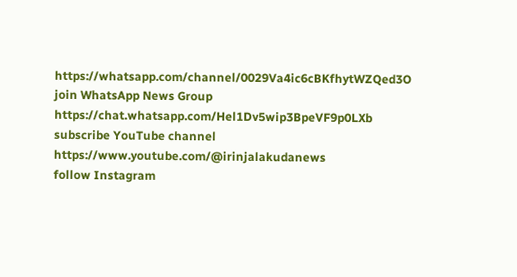https://whatsapp.com/channel/0029Va4ic6cBKfhytWZQed3O
join WhatsApp News Group
https://chat.whatsapp.com/Hel1Dv5wip3BpeVF9p0LXb
subscribe YouTube channel
https://www.youtube.com/@irinjalakudanews
follow Instagram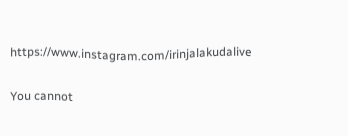https://www.instagram.com/irinjalakudalive

You cannot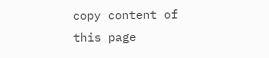copy content of this page